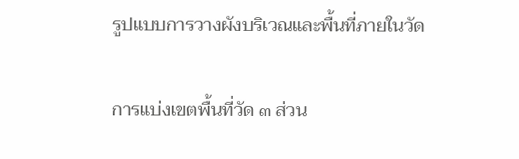รูปแบบการวางผังบริเวณและพื้นที่ภายในวัด

การแบ่งเขตพื้นที่วัด ๓ ส่วน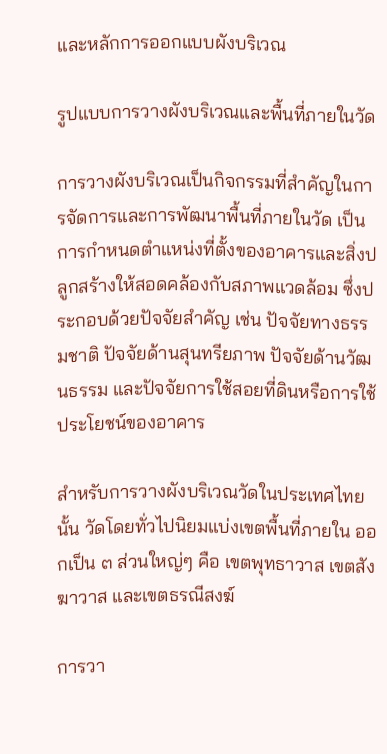และหลักการออกแบบผังบริเวณ

รูปแบบการวางผังบริเวณและพื้นที่ภายในวัด

การวางผังบริเวณเป็นกิจกรรมที่สำคัญในการจัดการและการพัฒนาพื้นที่ภายในวัด เป็นการกำหนดตำแหน่งที่ตั้งของอาคารและสิ่งปลูกสร้างให้สอดคล้องกับสภาพแวดล้อม ซึ่งประกอบด้วยปัจจัยสำคัญ เช่น ปัจจัยทางธรรมชาติ ปัจจัยด้านสุนทรียภาพ ปัจจัยด้านวัฒนธรรม และปัจจัยการใช้สอยที่ดินหรือการใช้ประโยชน์ของอาคาร

สำหรับการวางผังบริเวณวัดในประเทศไทยนั้น วัดโดยทั่วไปนิยมแบ่งเขตพื้นที่ภายใน ออกเป็น ๓ ส่วนใหญ่ๆ คือ เขตพุทธาวาส เขตสังฆาวาส และเขตธรณีสงฆ์

การวา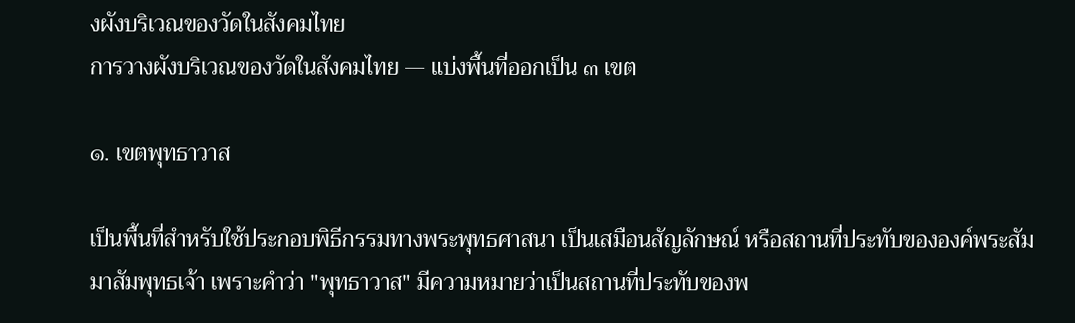งผังบริเวณของวัดในสังคมไทย
การวางผังบริเวณของวัดในสังคมไทย — แบ่งพื้นที่ออกเป็น ๓ เขต

๑. เขตพุทธาวาส

เป็นพื้นที่สำหรับใช้ประกอบพิธีกรรมทางพระพุทธศาสนา เป็นเสมือนสัญลักษณ์ หรือสถานที่ประทับขององค์พระสัมมาสัมพุทธเจ้า เพราะคำว่า "พุทธาวาส" มีความหมายว่าเป็นสถานที่ประทับของพ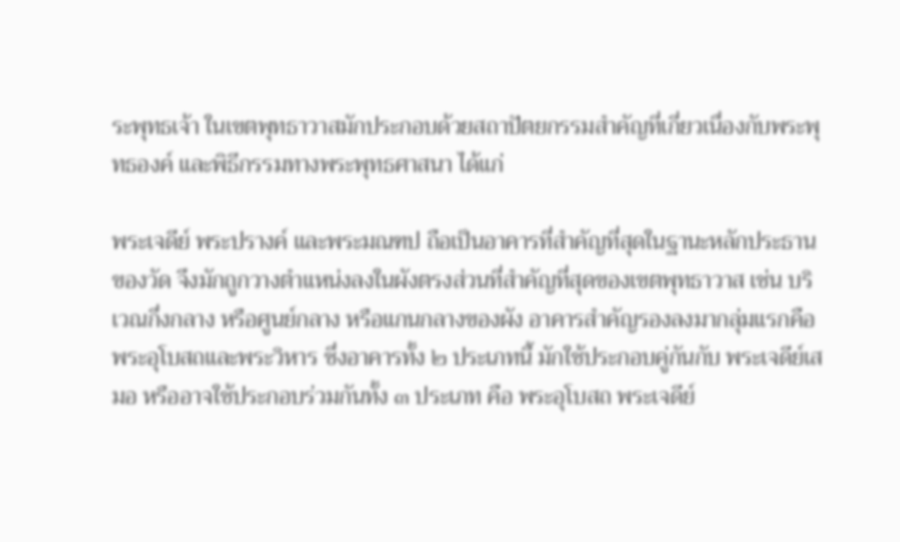ระพุทธเจ้า ในเขตพุทธาวาสมักประกอบด้วยสถาปัตยกรรมสำคัญที่เกี่ยวเนื่องกับพระพุทธองค์ และพิธีกรรมทางพระพุทธศาสนา ได้แก่

พระเจดีย์ พระปรางค์ และพระมณฑป ถือเป็นอาคารที่สำคัญที่สุดในฐานะหลักประธานของวัด จึงมักถูกวางตำแหน่งลงในผังตรงส่วนที่สำคัญที่สุดของเขตพุทธาวาส เช่น บริเวณกึ่งกลาง หรือศูนย์กลาง หรือแกนกลางของผัง อาคารสำคัญรองลงมากลุ่มแรกคือ พระอุโบสถและพระวิหาร ซึ่งอาคารทั้ง ๒ ประเภทนี้ มักใช้ประกอบคู่กันกับ พระเจดีย์เสมอ หรืออาจใช้ประกอบร่วมกันทั้ง ๓ ประเภท คือ พระอุโบสถ พระเจดีย์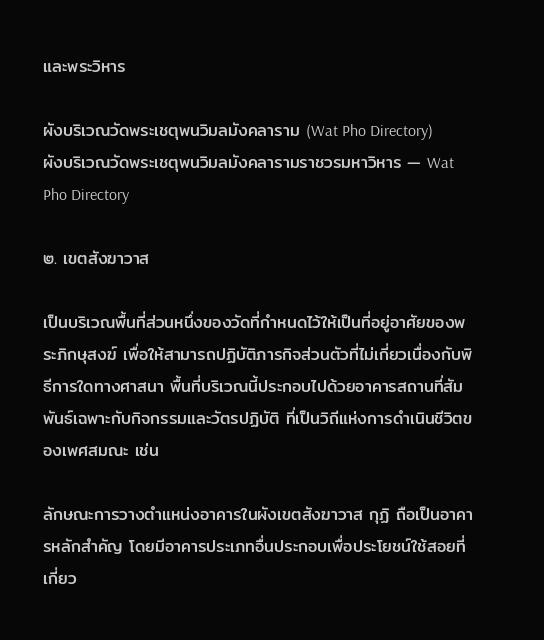และพระวิหาร

ผังบริเวณวัดพระเชตุพนวิมลมังคลาราม (Wat Pho Directory)
ผังบริเวณวัดพระเชตุพนวิมลมังคลารามราชวรมหาวิหาร — Wat Pho Directory

๒. เขตสังฆาวาส

เป็นบริเวณพื้นที่ส่วนหนึ่งของวัดที่กำหนดไว้ให้เป็นที่อยู่อาศัยของพระภิกษุสงฆ์ เพื่อให้สามารถปฏิบัติภารกิจส่วนตัวที่ไม่เกี่ยวเนื่องกับพิธีการใดทางศาสนา พื้นที่บริเวณนี้ประกอบไปด้วยอาคารสถานที่สัมพันธ์เฉพาะกับกิจกรรมและวัตรปฏิบัติ ที่เป็นวิถีแห่งการดำเนินชีวิตของเพศสมณะ เช่น

ลักษณะการวางตำแหน่งอาคารในผังเขตสังฆาวาส กุฏิ ถือเป็นอาคารหลักสำคัญ โดยมีอาคารประเภทอื่นประกอบเพื่อประโยชน์ใช้สอยที่เกี่ยว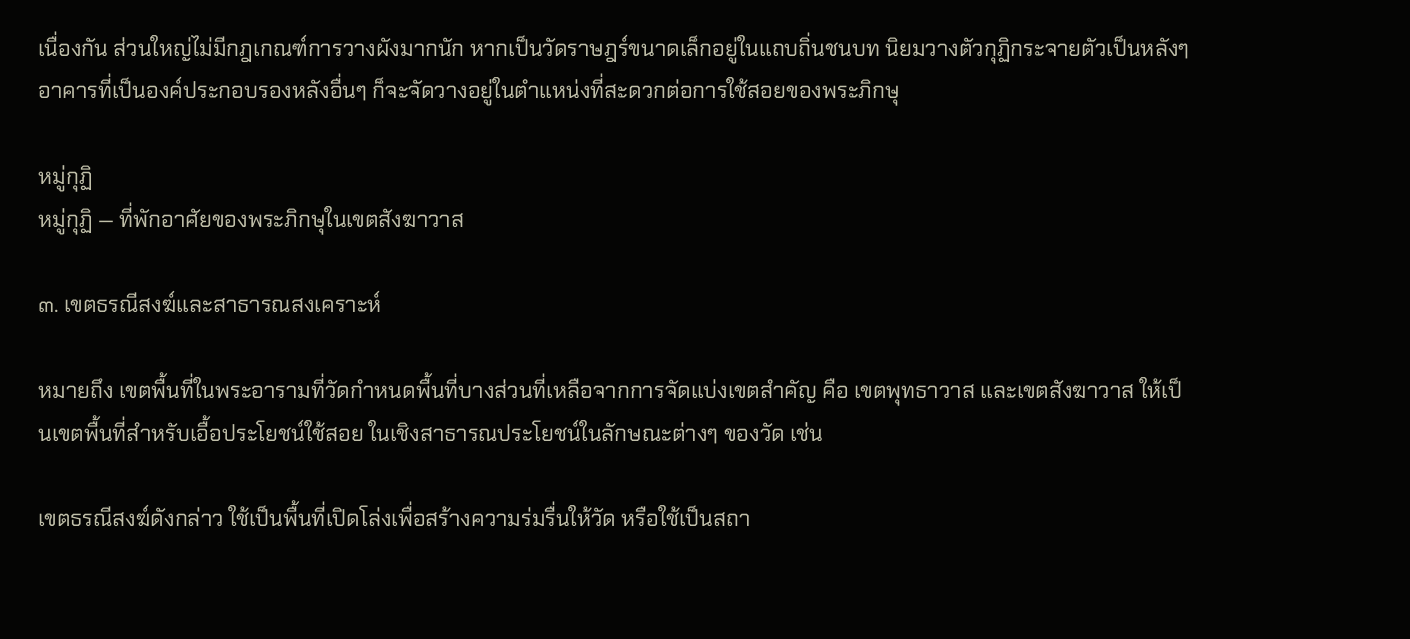เนื่องกัน ส่วนใหญ่ไม่มีกฎเกณฑ์การวางผังมากนัก หากเป็นวัดราษฎร์ขนาดเล็กอยู่ในแถบถิ่นชนบท นิยมวางตัวกุฏิกระจายตัวเป็นหลังๆ อาคารที่เป็นองค์ประกอบรองหลังอื่นๆ ก็จะจัดวางอยู่ในตำแหน่งที่สะดวกต่อการใช้สอยของพระภิกษุ

หมู่กุฏิ
หมู่กุฏิ — ที่พักอาศัยของพระภิกษุในเขตสังฆาวาส

๓. เขตธรณีสงฆ์และสาธารณสงเคราะห์

หมายถึง เขตพื้นที่ในพระอารามที่วัดกำหนดพื้นที่บางส่วนที่เหลือจากการจัดแบ่งเขตสำคัญ คือ เขตพุทธาวาส และเขตสังฆาวาส ให้เป็นเขตพื้นที่สำหรับเอื้อประโยชน์ใช้สอย ในเชิงสาธารณประโยชน์ในลักษณะต่างๆ ของวัด เช่น

เขตธรณีสงฆ์ดังกล่าว ใช้เป็นพื้นที่เปิดโล่งเพื่อสร้างความร่มรื่นให้วัด หรือใช้เป็นสถา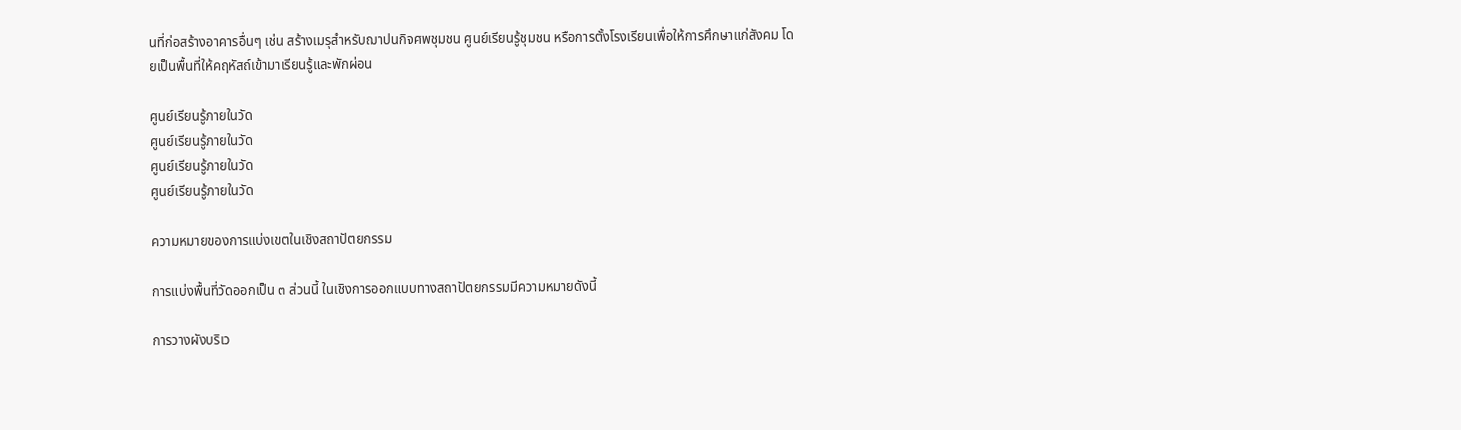นที่ก่อสร้างอาคารอื่นๆ เช่น สร้างเมรุสำหรับฌาปนกิจศพชุมชน ศูนย์เรียนรู้ชุมชน หรือการตั้งโรงเรียนเพื่อให้การศึกษาแก่สังคม โดยเป็นพื้นที่ให้คฤหัสถ์เข้ามาเรียนรู้และพักผ่อน

ศูนย์เรียนรู้ภายในวัด
ศูนย์เรียนรู้ภายในวัด
ศูนย์เรียนรู้ภายในวัด
ศูนย์เรียนรู้ภายในวัด

ความหมายของการแบ่งเขตในเชิงสถาปัตยกรรม

การแบ่งพื้นที่วัดออกเป็น ๓ ส่วนนี้ ในเชิงการออกแบบทางสถาปัตยกรรมมีความหมายดังนี้

การวางผังบริเว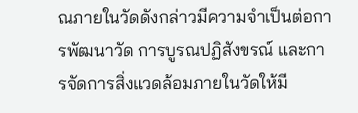ณภายในวัดดังกล่าวมีความจำเป็นต่อการพัฒนาวัด การบูรณปฏิสังขรณ์ และการจัดการสิ่งแวดล้อมภายในวัดให้มี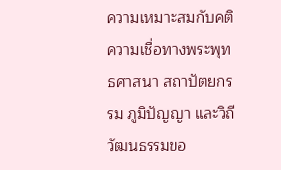ความเหมาะสมกับคติความเชื่อทางพระพุทธศาสนา สถาปัตยกรรม ภูมิปัญญา และวิถีวัฒนธรรมขอ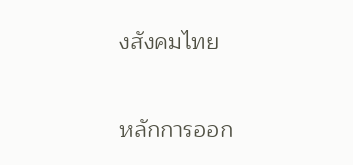งสังคมไทย

หลักการออก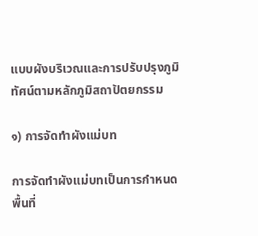แบบผังบริเวณและการปรับปรุงภูมิทัศน์ตามหลักภูมิสถาปัตยกรรม

๑) การจัดทำผังแม่บท

การจัดทำผังแม่บทเป็นการกำหนดพื้นที่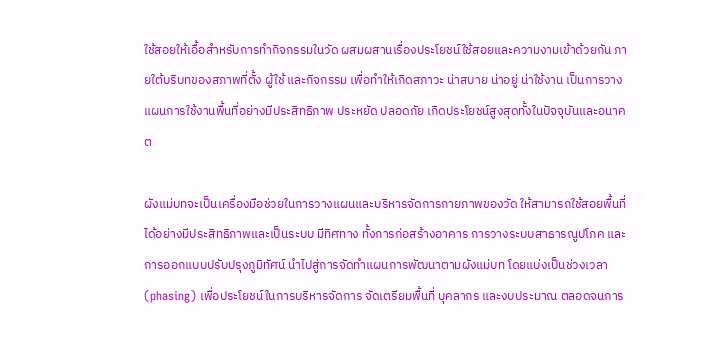ใช้สอยให้เอื้อสำหรับการทำกิจกรรมในวัด ผสมผสานเรื่องประโยชน์ใช้สอยและความงามเข้าด้วยกัน ภายใต้บริบทของสภาพที่ตั้ง ผู้ใช้ และกิจกรรม เพื่อทำให้เกิดสภาวะ น่าสบาย น่าอยู่ น่าใช้งาน เป็นการวางแผนการใช้งานพื้นที่อย่างมีประสิทธิภาพ ประหยัด ปลอดภัย เกิดประโยชน์สูงสุดทั้งในปัจจุบันและอนาคต

ผังแม่บทจะเป็นเครื่องมือช่วยในการวางแผนและบริหารจัดการกายภาพของวัด ให้สามารถใช้สอยพื้นที่ได้อย่างมีประสิทธิภาพและเป็นระบบ มีทิศทาง ทั้งการก่อสร้างอาคาร การวางระบบสาธารณูปโภค และการออกแบบปรับปรุงภูมิทัศน์ นำไปสู่การจัดทำแผนการพัฒนาตามผังแม่บท โดยแบ่งเป็นช่วงเวลา (phasing) เพื่อประโยชน์ในการบริหารจัดการ จัดเตรียมพื้นที่ บุคลากร และงบประมาณ ตลอดจนการ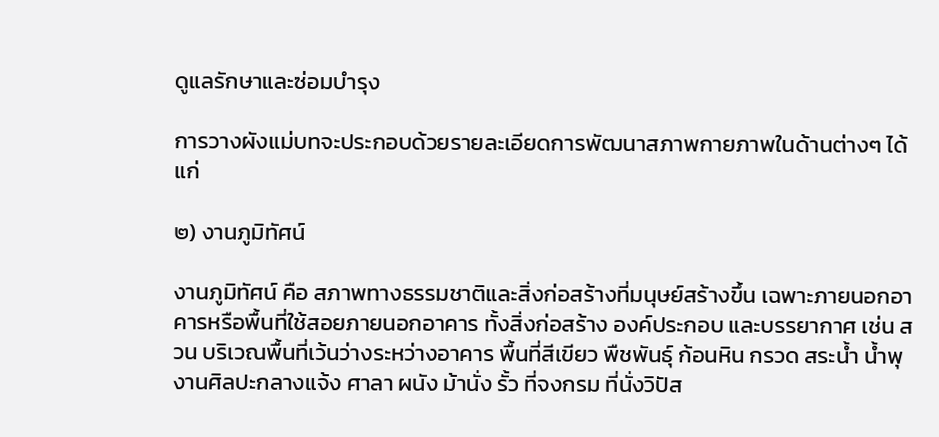ดูแลรักษาและซ่อมบำรุง

การวางผังแม่บทจะประกอบด้วยรายละเอียดการพัฒนาสภาพกายภาพในด้านต่างๆ ได้แก่

๒) งานภูมิทัศน์

งานภูมิทัศน์ คือ สภาพทางธรรมชาติและสิ่งก่อสร้างที่มนุษย์สร้างขึ้น เฉพาะภายนอกอาคารหรือพื้นที่ใช้สอยภายนอกอาคาร ทั้งสิ่งก่อสร้าง องค์ประกอบ และบรรยากาศ เช่น สวน บริเวณพื้นที่เว้นว่างระหว่างอาคาร พื้นที่สีเขียว พืชพันธุ์ ก้อนหิน กรวด สระน้ำ น้ำพุ งานศิลปะกลางแจ้ง ศาลา ผนัง ม้านั่ง รั้ว ที่จงกรม ที่นั่งวิปัส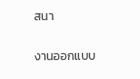สนา

งานออกแบบ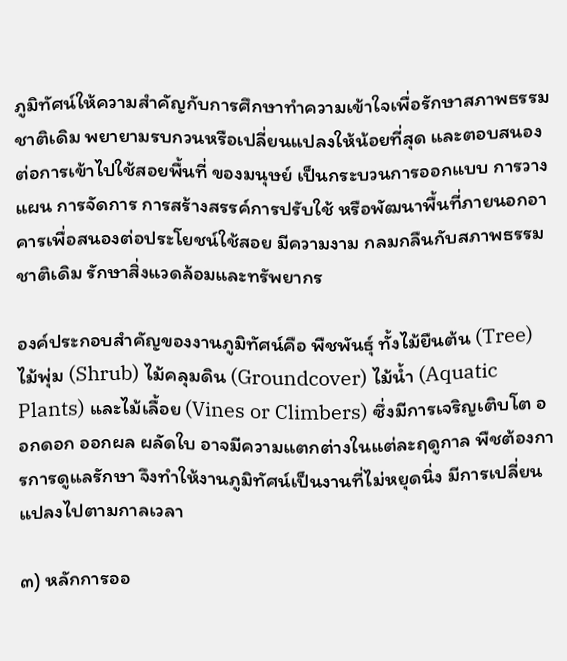ภูมิทัศน์ให้ความสำคัญกับการศึกษาทำความเข้าใจเพื่อรักษาสภาพธรรมชาติเดิม พยายามรบกวนหรือเปลี่ยนแปลงให้น้อยที่สุด และตอบสนองต่อการเข้าไปใช้สอยพื้นที่ ของมนุษย์ เป็นกระบวนการออกแบบ การวางแผน การจัดการ การสร้างสรรค์การปรับใช้ หรือพัฒนาพื้นที่ภายนอกอาคารเพื่อสนองต่อประโยชน์ใช้สอย มีความงาม กลมกลืนกับสภาพธรรมชาติเดิม รักษาสิ่งแวดล้อมและทรัพยากร

องค์ประกอบสำคัญของงานภูมิทัศน์คือ พืชพันธุ์ ทั้งไม้ยืนต้น (Tree) ไม้พุ่ม (Shrub) ไม้คลุมดิน (Groundcover) ไม้น้ำ (Aquatic Plants) และไม้เลื้อย (Vines or Climbers) ซึ่งมีการเจริญเติบโต ออกดอก ออกผล ผลัดใบ อาจมีความแตกต่างในแต่ละฤดูกาล พืชต้องการการดูแลรักษา จึงทำให้งานภูมิทัศน์เป็นงานที่ไม่หยุดนิ่ง มีการเปลี่ยนแปลงไปตามกาลเวลา

๓) หลักการออ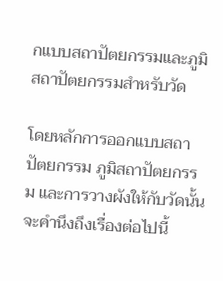กแบบสถาปัตยกรรมและภูมิสถาปัตยกรรมสำหรับวัด

โดยหลักการออกแบบสถาปัตยกรรม ภูมิสถาปัตยกรรม และการวางผังให้กับวัดนั้น จะคำนึงถึงเรื่องต่อไปนี้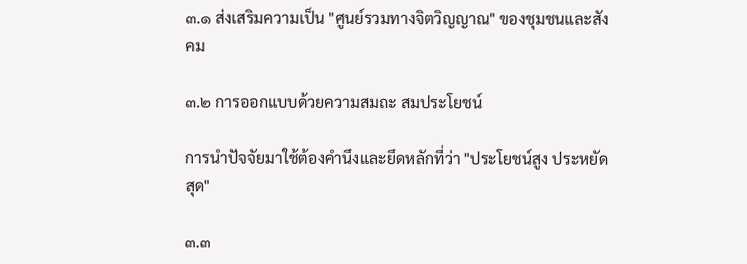๓.๑ ส่งเสริมความเป็น "ศูนย์รวมทางจิตวิญญาณ" ของชุมชนและสังคม

๓.๒ การออกแบบด้วยความสมถะ สมประโยชน์

การนำปัจจัยมาใช้ต้องคำนึงและยึดหลักที่ว่า "ประโยชน์สูง ประหยัดสุด"

๓.๓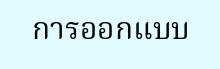การออกแบบ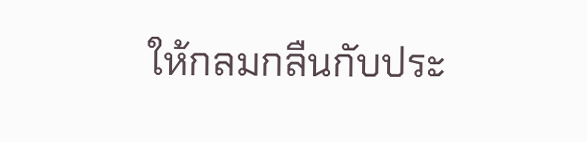ให้กลมกลืนกับประ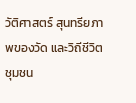วัติศาสตร์ สุนทรียภาพของวัด และวิถีชีวิตชุมชน